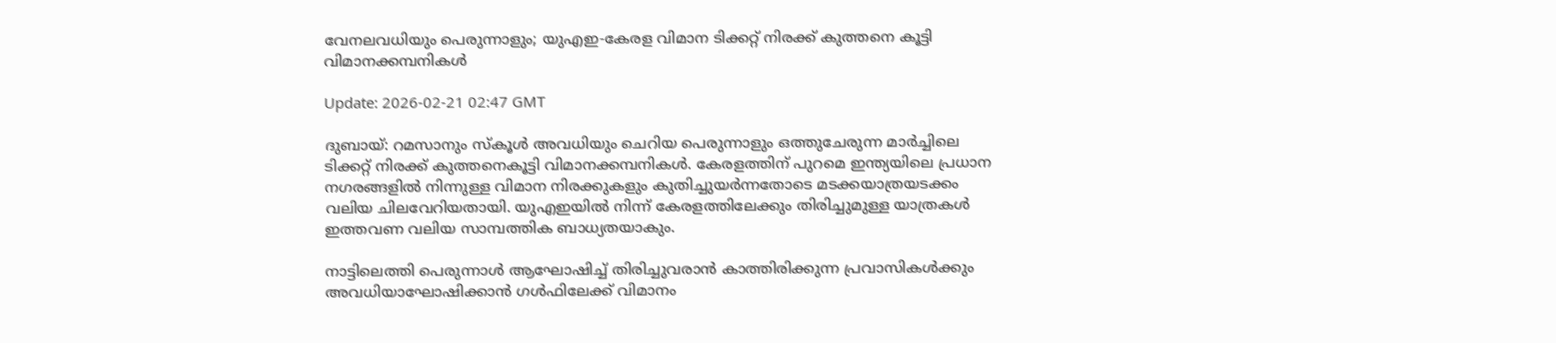വേനലവധിയും പെരുന്നാളും; യുഎഇ-കേരള വിമാന ടിക്കറ്റ് നിരക്ക് കുത്തനെ കൂട്ടി വിമാനക്കമ്പനികള്‍

Update: 2026-02-21 02:47 GMT

ദുബായ്: റമസാനും സ്‌കൂള്‍ അവധിയും ചെറിയ പെരുന്നാളും ഒത്തുചേരുന്ന മാര്‍ച്ചിലെ ടിക്കറ്റ് നിരക്ക് കുത്തനെകൂട്ടി വിമാനക്കമ്പനികള്‍. കേരളത്തിന് പുറമെ ഇന്ത്യയിലെ പ്രധാന നഗരങ്ങളില്‍ നിന്നുള്ള വിമാന നിരക്കുകളും കുതിച്ചുയര്‍ന്നതോടെ മടക്കയാത്രയടക്കം വലിയ ചിലവേറിയതായി. യുഎഇയില്‍ നിന്ന് കേരളത്തിലേക്കും തിരിച്ചുമുള്ള യാത്രകള്‍ ഇത്തവണ വലിയ സാമ്പത്തിക ബാധ്യതയാകും.

നാട്ടിലെത്തി പെരുന്നാള്‍ ആഘോഷിച്ച് തിരിച്ചുവരാന്‍ കാത്തിരിക്കുന്ന പ്രവാസികള്‍ക്കും അവധിയാഘോഷിക്കാന്‍ ഗള്‍ഫിലേക്ക് വിമാനം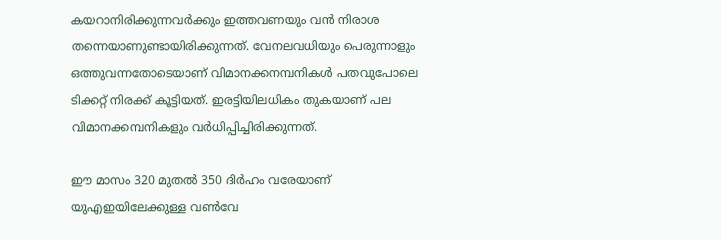കയറാനിരിക്കുന്നവര്‍ക്കും ഇത്തവണയും വന്‍ നിരാശ തന്നെയാണുണ്ടായിരിക്കുന്നത്. വേനലവധിയും പെരുന്നാളും ഒത്തുവന്നതോടെയാണ് വിമാനക്കനമ്പനികള്‍ പതവുപോലെ ടിക്കറ്റ് നിരക്ക് കൂട്ടിയത്. ഇരട്ടിയിലധികം തുകയാണ് പല വിമാനക്കമ്പനികളും വര്‍ധിപ്പിച്ചിരിക്കുന്നത്.

ഈ മാസം 320 മുതല്‍ 350 ദിര്‍ഹം വരേയാണ് യുഎഇയിലേക്കുള്ള വണ്‍വേ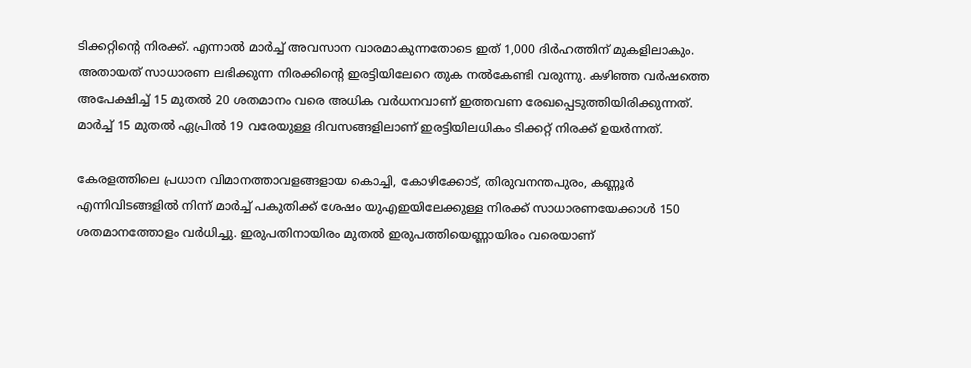ടിക്കറ്റിന്റെ നിരക്ക്. എന്നാല്‍ മാര്‍ച്ച് അവസാന വാരമാകുന്നതോടെ ഇത് 1,000 ദിര്‍ഹത്തിന് മുകളിലാകും. അതായത് സാധാരണ ലഭിക്കുന്ന നിരക്കിന്റെ ഇരട്ടിയിലേറെ തുക നല്‍കേണ്ടി വരുന്നു. കഴിഞ്ഞ വര്‍ഷത്തെ അപേക്ഷിച്ച് 15 മുതല്‍ 20 ശതമാനം വരെ അധിക വര്‍ധനവാണ് ഇത്തവണ രേഖപ്പെടുത്തിയിരിക്കുന്നത്. മാര്‍ച്ച് 15 മുതല്‍ ഏപ്രില്‍ 19 വരേയുള്ള ദിവസങ്ങളിലാണ് ഇരട്ടിയിലധികം ടിക്കറ്റ് നിരക്ക് ഉയര്‍ന്നത്.

കേരളത്തിലെ പ്രധാന വിമാനത്താവളങ്ങളായ കൊച്ചി, കോഴിക്കോട്, തിരുവനന്തപുരം, കണ്ണൂര്‍ എന്നിവിടങ്ങളില്‍ നിന്ന് മാര്‍ച്ച് പകുതിക്ക് ശേഷം യുഎഇയിലേക്കുള്ള നിരക്ക് സാധാരണയേക്കാള്‍ 150 ശതമാനത്തോളം വര്‍ധിച്ചു. ഇരുപതിനായിരം മുതല്‍ ഇരുപത്തിയെണ്ണായിരം വരെയാണ്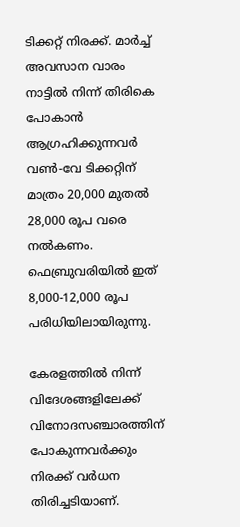ടിക്കറ്റ് നിരക്ക്. മാര്‍ച്ച് അവസാന വാരം നാട്ടില്‍ നിന്ന് തിരികെ പോകാന്‍ ആഗ്രഹിക്കുന്നവര്‍ വണ്‍-വേ ടിക്കറ്റിന് മാത്രം 20,000 മുതല്‍ 28,000 രൂപ വരെ നല്‍കണം. ഫെബ്രുവരിയില്‍ ഇത് 8,000-12,000 രൂപ പരിധിയിലായിരുന്നു.

കേരളത്തില്‍ നിന്ന് വിദേശങ്ങളിലേക്ക് വിനോദസഞ്ചാരത്തിന് പോകുന്നവര്‍ക്കും നിരക്ക് വര്‍ധന തിരിച്ചടിയാണ്.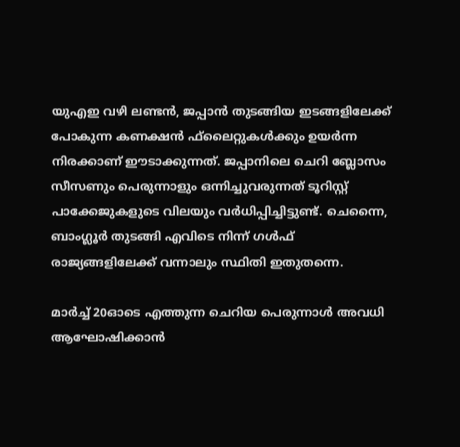യുഎഇ വഴി ലണ്ടന്‍, ജപ്പാന്‍ തുടങ്ങിയ ഇടങ്ങളിലേക്ക് പോകുന്ന കണക്ഷന്‍ ഫ്‌ലൈറ്റുകള്‍ക്കും ഉയര്‍ന്ന നിരക്കാണ് ഈടാക്കുന്നത്. ജപ്പാനിലെ ചെറി ബ്ലോസം സീസണും പെരുന്നാളും ഒന്നിച്ചുവരുന്നത് ടൂറിസ്റ്റ് പാക്കേജുകളുടെ വിലയും വര്‍ധിപ്പിച്ചിട്ടുണ്ട്. ചെന്നൈ, ബാംഗ്ലൂര്‍ തുടങ്ങി എവിടെ നിന്ന് ഗള്‍ഫ് രാജ്യങ്ങളിലേക്ക് വന്നാലും സ്ഥിതി ഇതുതന്നെ.

മാര്‍ച്ച് 20ഓടെ എത്തുന്ന ചെറിയ പെരുന്നാള്‍ അവധി ആഘോഷിക്കാന്‍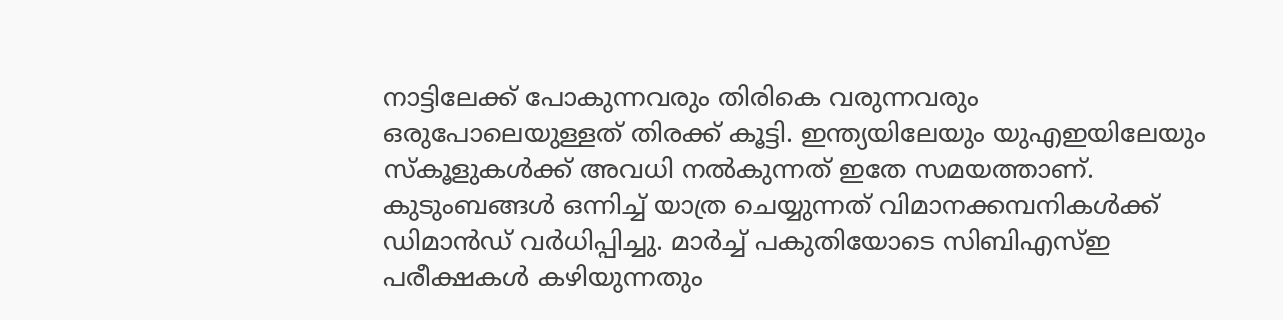നാട്ടിലേക്ക് പോകുന്നവരും തിരികെ വരുന്നവരും ഒരുപോലെയുള്ളത് തിരക്ക് കൂട്ടി. ഇന്ത്യയിലേയും യുഎഇയിലേയും സ്‌കൂളുകള്‍ക്ക് അവധി നല്‍കുന്നത് ഇതേ സമയത്താണ്. കുടുംബങ്ങള്‍ ഒന്നിച്ച് യാത്ര ചെയ്യുന്നത് വിമാനക്കമ്പനികള്‍ക്ക് ഡിമാന്‍ഡ് വര്‍ധിപ്പിച്ചു. മാര്‍ച്ച് പകുതിയോടെ സിബിഎസ്ഇ പരീക്ഷകള്‍ കഴിയുന്നതും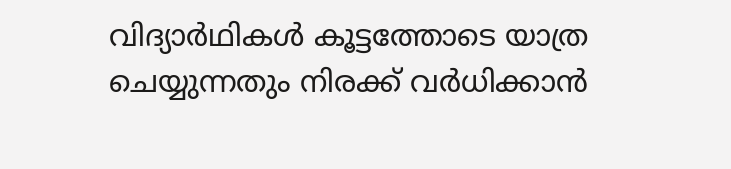വിദ്യാര്‍ഥികള്‍ കൂട്ടത്തോടെ യാത്ര ചെയ്യുന്നതും നിരക്ക് വര്‍ധിക്കാന്‍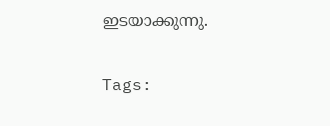ഇടയാക്കുന്നു.

Tags: